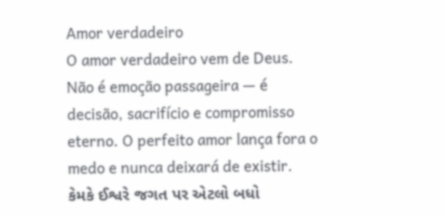Amor verdadeiro
O amor verdadeiro vem de Deus. Não é emoção passageira — é decisão, sacrifício e compromisso eterno. O perfeito amor lança fora o medo e nunca deixará de existir.
કેમકે ઈશ્વરે જગત પર એટલો બધો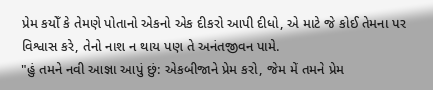પ્રેમ કયોઁ કે તેમણે પોતાનો એકનો એક દીકરો આપી દીધો, એ માટે જે કોઈ તેમના પર વિશ્વાસ કરે, તેનો નાશ ન થાય પણ તે અનંતજીવન પામે.
"હું તમને નવી આજ્ઞા આપું છું: એકબીજાને પ્રેમ કરો, જેમ મેં તમને પ્રેમ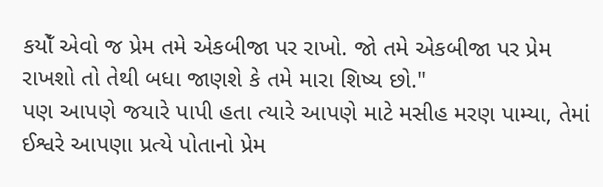કયોઁ એવો જ પ્રેમ તમે એકબીજા પર રાખો. જો તમે એકબીજા પર પ્રેમ રાખશો તો તેથી બધા જાણશે કે તમે મારા શિષ્ય છો."
પણ આપણે જયારે પાપી હતા ત્યારે આપણે માટે મસીહ મરણ પામ્યા, તેમાં ઈશ્વરે આપણા પ્રત્યે પોતાનો પ્રેમ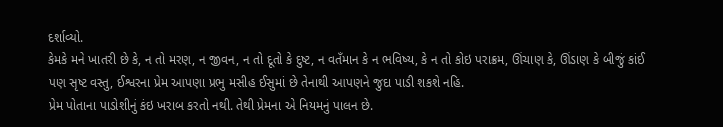દર્શાવ્યો.
કેમકે મને ખાતરી છે કે, ન તો મરણ, ન જીવન, ન તો દૂતો કે દુષ્ટ, ન વતઁમાન કે ન ભવિષ્ય, કે ન તો કોઇ પરાક્રમ, ઊંચાણ કે, ઊંડાણ કે બીજું કાંઈ પણ સૃષ્ટ વસ્તુ, ઈશ્વરના પ્રેમ આપણા પ્રભુ મસીહ ઈસુમાં છે તેનાથી આપણને જુદા પાડી શકશે નહિ.
પ્રેમ પોતાના પાડોશીનું કંઇ ખરાબ કરતો નથી. તેથી પ્રેમના એ નિયમનું પાલન છે.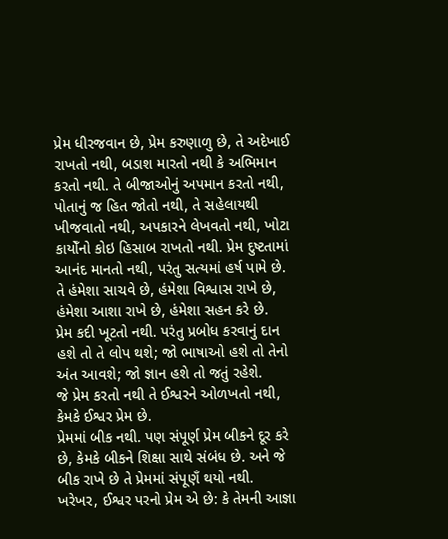પ્રેમ ધીરજવાન છે, પ્રેમ કરુણાળુ છે, તે અદેખાઈ રાખતો નથી, બડાશ મારતો નથી કે અભિમાન કરતો નથી. તે બીજાઓનું અપમાન કરતો નથી, પોતાનું જ હિત જોતો નથી, તે સહેલાયથી ખીજવાતો નથી, અપકારને લેખવતો નથી, ખોટા કાયોઁનો કોઇ હિસાબ રાખતો નથી. પ્રેમ દુષ્ટતામાં આનંદ માનતો નથી, પરંતુ સત્યમાં હર્ષ પામે છે. તે હંમેશા સાચવે છે, હંમેશા વિશ્વાસ રાખે છે, હંમેશા આશા રાખે છે, હંમેશા સહન કરે છે.
પ્રેમ કદી ખૂટતો નથી. પરંતુ પ્રબોધ કરવાનું દાન હશે તો તે લોપ થશે; જો ભાષાઓ હશે તો તેનો અંત આવશે; જો જ્ઞાન હશે તો જતું રહેશે.
જે પ્રેમ કરતો નથી તે ઈશ્વરને ઓળખતો નથી, કેમકે ઈશ્વર પ્રેમ છે.
પ્રેમમાં બીક નથી. પણ સંપૂર્ણ પ્રેમ બીકને દૂર કરે છે, કેમકે બીકને શિક્ષા સાથે સંબંધ છે. અને જે બીક રાખે છે તે પ્રેમમાં સંપૂણઁ થયો નથી.
ખરેખર, ઈશ્વર પરનો પ્રેમ એ છે: કે તેમની આજ્ઞા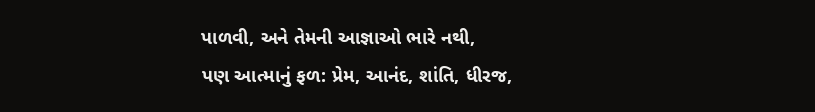પાળવી, અને તેમની આજ્ઞાઓ ભારે નથી,
પણ આત્માનું ફળ: પ્રેમ, આનંદ, શાંતિ, ધીરજ,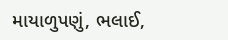માયાળુપણું, ભલાઈ,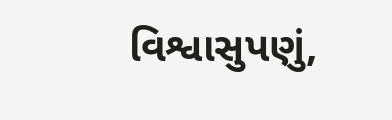વિશ્વાસુપણું,